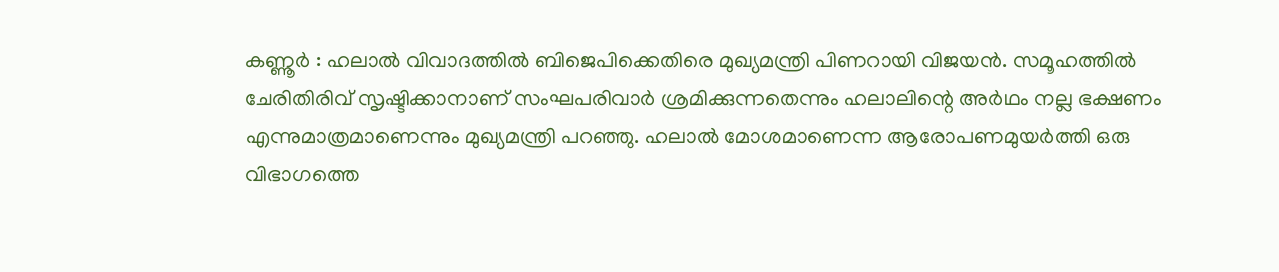കണ്ണൂർ : ഹലാൽ വിവാദത്തിൽ ബിജെപിക്കെതിരെ മുഖ്യമന്ത്രി പിണറായി വിജയൻ. സമൂഹത്തിൽ ചേരിതിരിവ് സൃഷ്ടിക്കാനാണ് സംഘപരിവാർ ശ്രമിക്കുന്നതെന്നും ഹലാലിന്റെ അർഥം നല്ല ഭക്ഷണം എന്നുമാത്രമാണെന്നും മുഖ്യമന്ത്രി പറഞ്ഞു. ഹലാൽ മോശമാണെന്ന ആരോപണമുയർത്തി ഒരു വിഭാഗത്തെ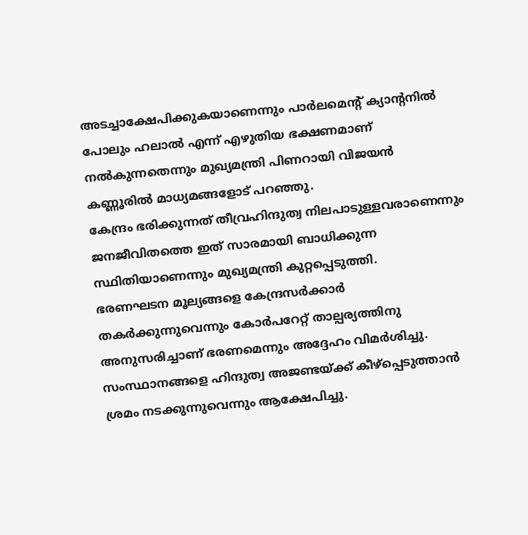അടച്ചാക്ഷേപിക്കുകയാണെന്നും പാർലമെന്റ് ക്യാന്റനിൽ പോലും ഹലാൽ എന്ന് എഴുതിയ ഭക്ഷണമാണ് നൽകുന്നതെന്നും മുഖ്യമന്ത്രി പിണറായി വിജയൻ കണ്ണൂരിൽ മാധ്യമങ്ങളോട് പറഞ്ഞു.
കേന്ദ്രം ഭരിക്കുന്നത് തീവ്രഹിന്ദുത്വ നിലപാടുള്ളവരാണെന്നും ജനജീവിതത്തെ ഇത് സാരമായി ബാധിക്കുന്ന സ്ഥിതിയാണെന്നും മുഖ്യമന്ത്രി കുറ്റപ്പെടുത്തി.
ഭരണഘടന മൂല്യങ്ങളെ കേന്ദ്രസർക്കാർ തകർക്കുന്നുവെന്നും കോർപറേറ്റ് താല്പര്യത്തിനു അനുസരിച്ചാണ് ഭരണമെന്നും അദ്ദേഹം വിമർശിച്ചു. സംസ്ഥാനങ്ങളെ ഹിന്ദുത്വ അജണ്ടയ്ക്ക് കീഴ്പ്പെടുത്താൻ ശ്രമം നടക്കുന്നുവെന്നും ആക്ഷേപിച്ചു.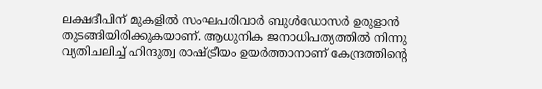ലക്ഷദീപിന് മുകളിൽ സംഘപരിവാർ ബുൾഡോസർ ഉരുളാൻ തുടങ്ങിയിരിക്കുകയാണ്. ആധുനിക ജനാധിപത്യത്തിൽ നിന്നു വ്യതിചലിച്ച് ഹിന്ദുത്വ രാഷ്ട്രീയം ഉയർത്താനാണ് കേന്ദ്രത്തിന്റെ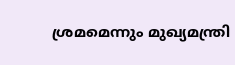ശ്രമമെന്നും മുഖ്യമന്ത്രി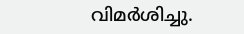വിമർശിച്ചു.